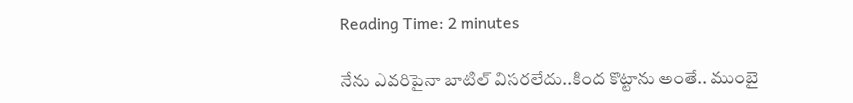Reading Time: 2 minutes

నేను ఎవరిపైనా బాటిల్ విసరలేదు..కింద కొట్టాను అంతే.. ముంబై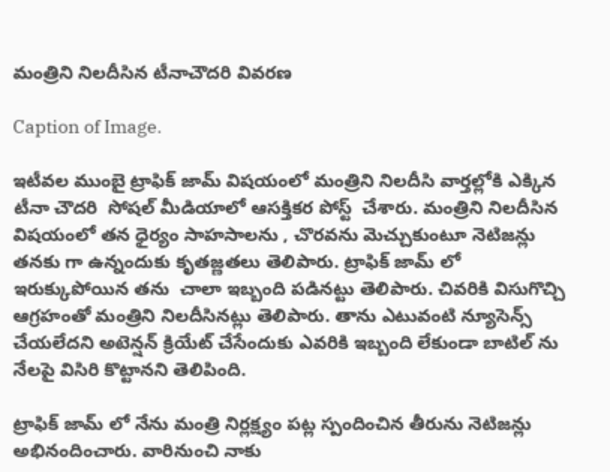మంత్రిని నిలదీసిన టీనాచౌదరి వివరణ

Caption of Image.

ఇటీవల ముంబై ట్రాఫిక్ జామ్ విషయంలో మంత్రిని నిలదీసి వార్తల్లోకి ఎక్కిన టీనా చౌదరి  సోషల్ మీడియాలో ఆసక్తికర పోస్ట్  చేశారు. మంత్రిని నిలదీసిన విషయంలో తన ధైర్యం సాహసాలను , చొరవను మెచ్చుకుంటూ నెటిజన్లు తనకు గా ఉన్నందుకు కృతజ్ణతలు తెలిపారు. ట్రాఫిక్ జామ్ లో ఇరుక్కుపోయిన తను  చాలా ఇబ్బంది పడినట్టు తెలిపారు. చివరికి విసుగొచ్చి ఆగ్రహంతో మంత్రిని నిలదీసినట్లు తెలిపారు. తాను ఎటువంటి న్యూసెన్స్ చేయలేదని అటెన్షన్ క్రియేట్ చేసేందుకు ఎవరికి ఇబ్బంది లేకుండా బాటిల్ ను నేలపై విసిరి కొట్టానని తెలిపింది.

ట్రాఫిక్ జామ్ లో నేను మంత్రి నిర్లక్ష్యం పట్ల స్పందించిన తీరును నెటిజన్లు అభినందించారు. వారినుంచి నాకు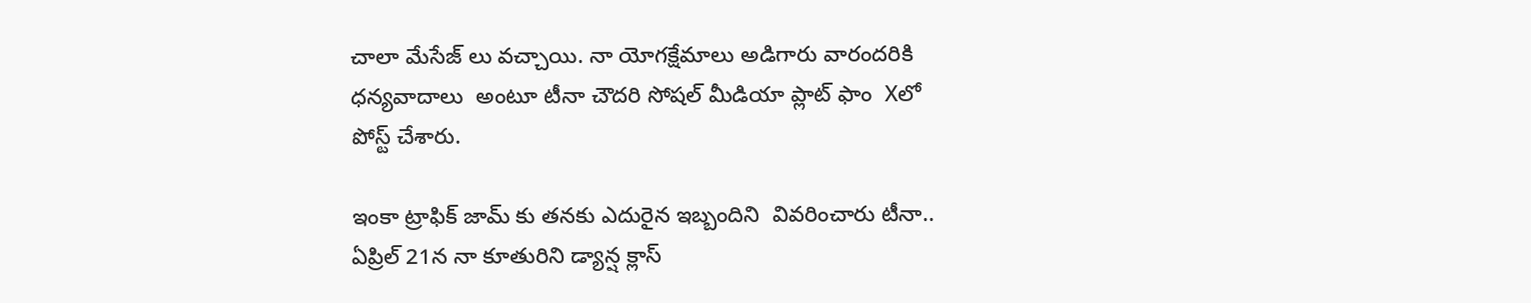చాలా మేసేజ్ లు వచ్చాయి. నా యోగక్షేమాలు అడిగారు వారందరికి ధన్యవాదాలు  అంటూ టీనా చౌదరి సోషల్ మీడియా ప్లాట్ ఫాం  Xలో పోస్ట్ చేశారు.

ఇంకా ట్రాఫిక్ జామ్ కు తనకు ఎదురైన ఇబ్బందిని  వివరించారు టీనా..   ఏప్రిల్ 21న నా కూతురిని డ్యాన్ష క్లాస్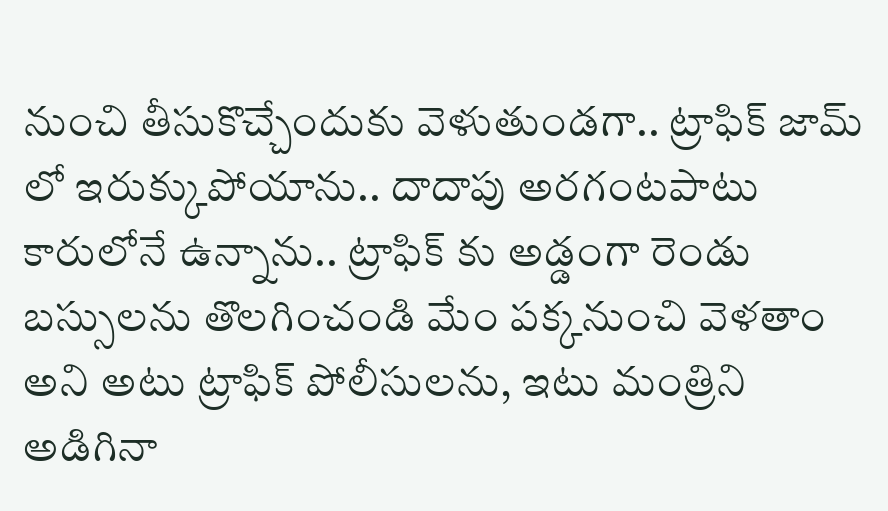నుంచి తీసుకొచ్చేందుకు వెళుతుండగా.. ట్రాఫిక్ జామ్ లో ఇరుక్కుపోయాను.. దాదాపు అరగంటపాటు కారులోనే ఉన్నాను.. ట్రాఫిక్ కు అడ్డంగా రెండు బస్సులను తొలగించండి మేం పక్కనుంచి వెళతాం అని అటు ట్రాఫిక్ పోలీసులను, ఇటు మంత్రిని అడిగినా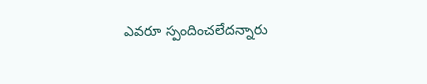ఎవరూ స్పందించలేదన్నారు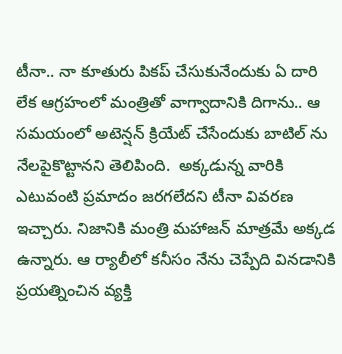టీనా.. నా కూతురు పికప్ చేసుకునేందుకు ఏ దారి లేక ఆగ్రహంలో మంత్రితో వాగ్వాదానికి దిగాను.. ఆ సమయంలో అటెన్షన్ క్రియేట్ చేసేందుకు బాటిల్ ను నేలపైకొట్టానని తెలిపింది.  అక్కడున్న వారికి ఎటువంటి ప్రమాదం జరగలేదని టీనా వివరణ ఇచ్చారు. నిజానికి మంత్రి మహాజన్ మాత్రమే అక్కడ ఉన్నారు. ఆ ర్యాలీలో కనీసం నేను చెప్పేది వినడానికి ప్రయత్నించిన వ్యక్తి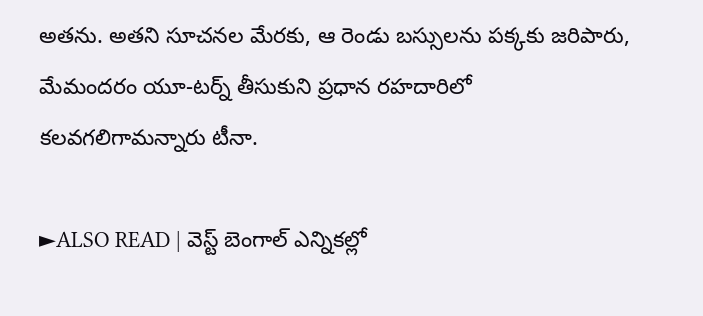అతను. అతని సూచనల మేరకు, ఆ రెండు బస్సులను పక్కకు జరిపారు, మేమందరం యూ-టర్న్ తీసుకుని ప్రధాన రహదారిలో కలవగలిగామన్నారు టీనా.

►ALSO READ | వెస్ట్ బెంగాల్ ఎన్నికల్లో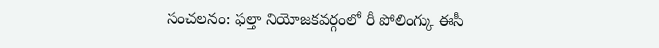సంచలనం: ఫల్తా నియోజకవర్గంలో రీ పోలింగ్కు ఈసీ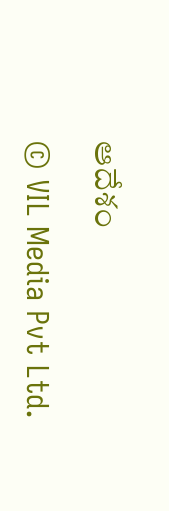ఆదేశం

© VIL Media Pvt Ltd.